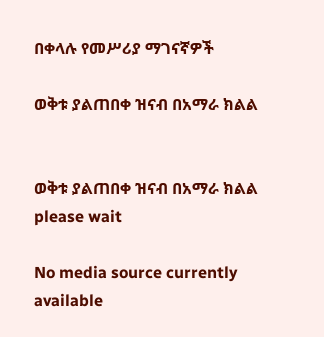በቀላሉ የመሥሪያ ማገናኛዎች

ወቅቱ ያልጠበቀ ዝናብ በአማራ ክልል


ወቅቱ ያልጠበቀ ዝናብ በአማራ ክልል
please wait

No media source currently available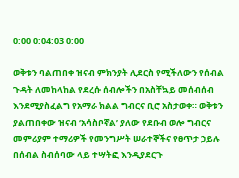0:00 0:04:03 0:00

ወቅቱን ባልጠበቀ ዝናብ ምክንያት ሊደርስ የሚችለውን የሰብል ጉዳት ለመከላከል የደረሱ ሰብሎችን በአስቸኳይ መሰብሰብ እንደሚያስፈልግ የአማራ ክልል ግብርና ቢሮ አስታወቀ። ወቅቱን ያልጠበቀው ዝናብ ‘አሳስቦኛል’ ያለው የደቡብ ወሎ ግብርና መምሪያም ተማሪዎች የመንግሥት ሠራተኞችና የፀጥታ ኃይሉ በሰብል ስብሰባው ላይ ተሣትፎ እንዲያደርጉ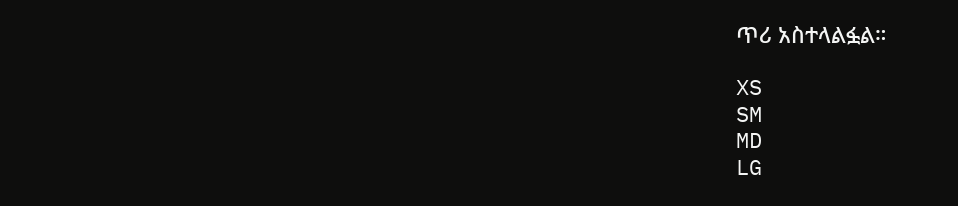ጥሪ አስተላልፏል።

XS
SM
MD
LG